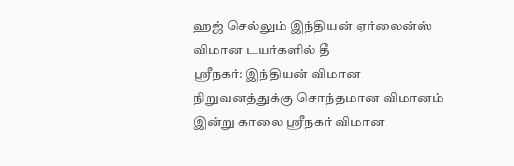ஹஜ் செல்லும் இந்தியன் ஏர்லைன்ஸ் விமான டயர்களில் தீ
ஸ்ரீநகர்: இந்தியன் விமான நிறுவனத்துக்கு சொந்தமான விமானம் இன்று காலை ஸ்ரீநகர் விமான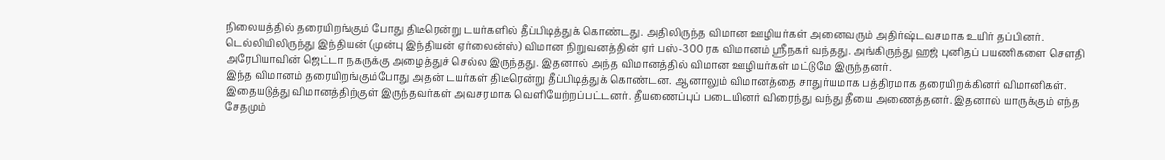நிலையத்தில் தரையிறங்கும் போது திடீரென்று டயர்களில் தீப்பிடித்துக் கொண்டது. அதிலிருந்த விமான ஊழியர்கள் அனைவரும் அதிர்ஷ்டவசமாக உயிர் தப்பினர்.
டெல்லியிலிருந்து இந்தியன் (முன்பு இந்தியன் ஏர்லைன்ஸ்) விமான நிறுவனத்தின் ஏர் பஸ்-300 ரக விமானம் ஸ்ரீநகர் வந்தது. அங்கிருந்து ஹஜ் புனிதப் பயணிகளை செளதி அரேபியாவின் ஜெட்டா நகருக்கு அழைத்துச் செல்ல இருந்தது. இதனால் அந்த விமானத்தில் விமான ஊழியர்கள் மட்டுமே இருந்தனர்.
இந்த விமானம் தரையிறங்கும்போது அதன் டயர்கள் திடீரென்று தீப்பிடித்துக் கொண்டன. ஆனாலும் விமானத்தை சாதுர்யமாக பத்திரமாக தரையிறக்கினர் விமானிகள்.
இதையடுத்து விமானத்திற்குள் இருந்தவர்கள் அவசரமாக வெளியேற்றப்பட்டனர். தீயணைப்புப் படையினர் விரைந்து வந்து தீயை அணைத்தனர். இதனால் யாருக்கும் எந்த சேதமும்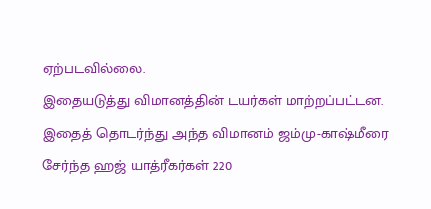ஏற்படவில்லை.
இதையடுத்து விமானத்தின் டயர்கள் மாற்றப்பட்டன. இதைத் தொடர்ந்து அந்த விமானம் ஜம்மு-காஷ்மீரை சேர்ந்த ஹஜ் யாத்ரீகர்கள் 220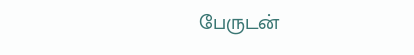பேருடன்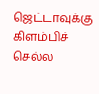ஜெட்டாவுக்கு கிளம்பிச் செல்ல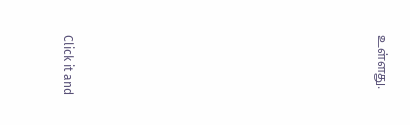உள்ளது.












Click it and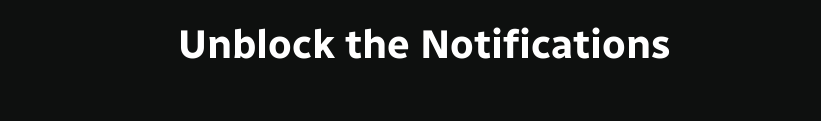Unblock the Notifications